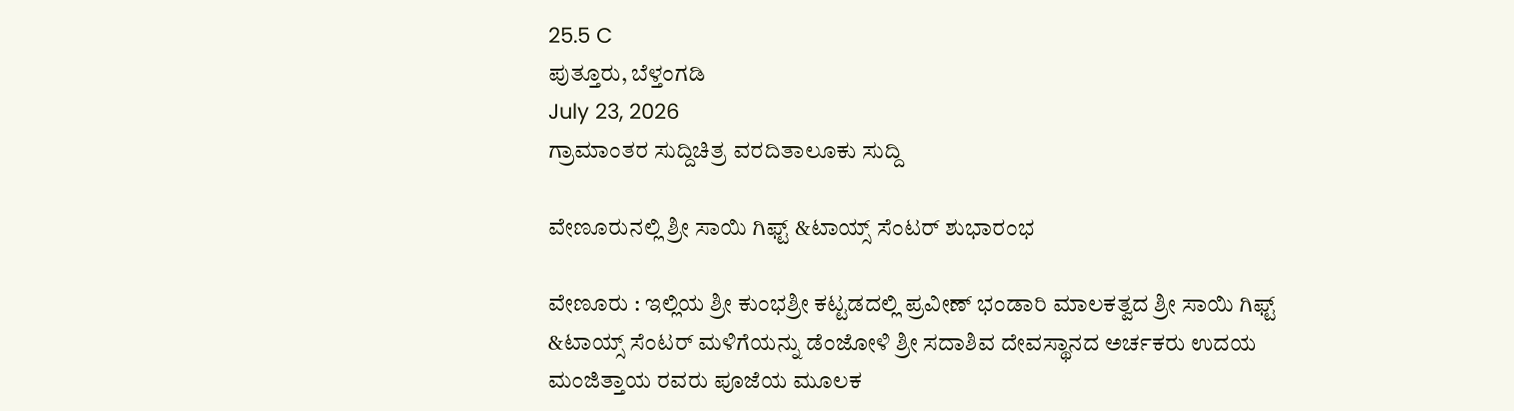25.5 C
ಪುತ್ತೂರು, ಬೆಳ್ತಂಗಡಿ
July 23, 2026
ಗ್ರಾಮಾಂತರ ಸುದ್ದಿಚಿತ್ರ ವರದಿತಾಲೂಕು ಸುದ್ದಿ

ವೇಣೂರುನಲ್ಲಿ ಶ್ರೀ ಸಾಯಿ ಗಿಫ್ಟ್ &ಟಾಯ್ಸ್ ಸೆಂಟರ್ ಶುಭಾರಂಭ

ವೇಣೂರು : ಇಲ್ಲಿಯ ಶ್ರೀ ಕುಂಭಶ್ರೀ ಕಟ್ಟಡದಲ್ಲಿ ಪ್ರವೀಣ್ ಭಂಡಾರಿ ಮಾಲಕತ್ವದ ಶ್ರೀ ಸಾಯಿ ಗಿಫ್ಟ್ &ಟಾಯ್ಸ್ ಸೆಂಟರ್ ಮಳಿಗೆಯನ್ನು ಡೆಂಜೋಳಿ ಶ್ರೀ ಸದಾಶಿವ ದೇವಸ್ಥಾನದ ಅರ್ಚಕರು ಉದಯ ಮಂಜಿತ್ತಾಯ ರವರು ಪೂಜೆಯ ಮೂಲಕ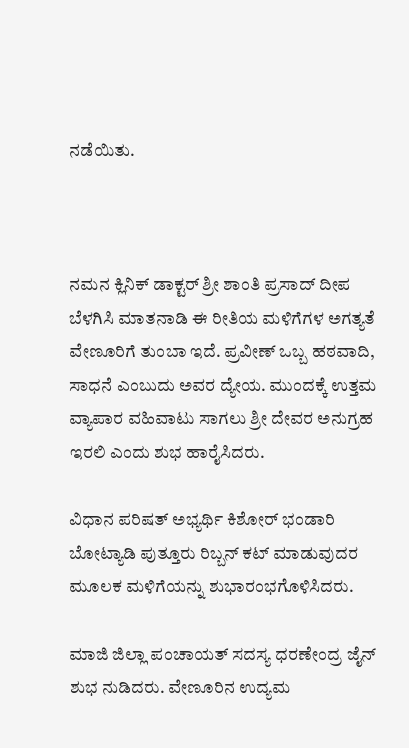ನಡೆಯಿತು.



ನಮನ ಕ್ಲಿನಿಕ್ ಡಾಕ್ಟರ್ ಶ್ರೀ ಶಾಂತಿ ಪ್ರಸಾದ್ ದೀಪ ಬೆಳಗಿಸಿ ಮಾತನಾಡಿ ಈ ರೀತಿಯ ಮಳಿಗೆಗಳ ಅಗತ್ಯತೆ ವೇಣೂರಿಗೆ ತುಂಬಾ ಇದೆ. ಪ್ರವೀಣ್ ಒಬ್ಬ ಹಠವಾದಿ, ಸಾಧನೆ ಎಂಬುದು ಅವರ ದ್ಯೇಯ. ಮುಂದಕ್ಕೆ ಉತ್ತಮ ವ್ಯಾಪಾರ ವಹಿವಾಟು ಸಾಗಲು ಶ್ರೀ ದೇವರ ಅನುಗ್ರಹ ಇರಲಿ ಎಂದು ಶುಭ ಹಾರೈಸಿದರು.

ವಿಧಾನ ಪರಿಷತ್ ಅಭ್ಯರ್ಥಿ ಕಿಶೋರ್ ಭಂಡಾರಿ ಬೋಟ್ಯಾಡಿ ಪುತ್ತೂರು ರಿಬ್ಬನ್ ಕಟ್ ಮಾಡುವುದರ ಮೂಲಕ ಮಳಿಗೆಯನ್ನು ಶುಭಾರಂಭಗೊಳಿಸಿದರು.

ಮಾಜಿ ಜಿಲ್ಲಾ ಪಂಚಾಯತ್ ಸದಸ್ಯ ಧರಣೇಂದ್ರ ಜೈನ್ ಶುಭ ನುಡಿದರು. ವೇಣೂರಿನ ಉದ್ಯಮ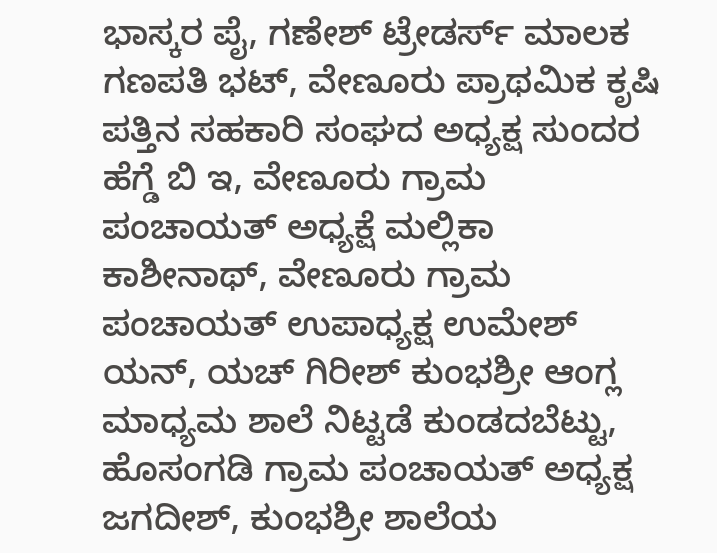ಭಾಸ್ಕರ ಪೈ, ಗಣೇಶ್ ಟ್ರೇಡರ್ಸ್ ಮಾಲಕ ಗಣಪತಿ ಭಟ್, ವೇಣೂರು ಪ್ರಾಥಮಿಕ ಕೃಷಿ ಪತ್ತಿನ ಸಹಕಾರಿ ಸಂಘದ ಅಧ್ಯಕ್ಷ ಸುಂದರ ಹೆಗ್ಡೆ ಬಿ ಇ, ವೇಣೂರು ಗ್ರಾಮ ಪಂಚಾಯತ್ ಅಧ್ಯಕ್ಷೆ ಮಲ್ಲಿಕಾ ಕಾಶೀನಾಥ್, ವೇಣೂರು ಗ್ರಾಮ ಪಂಚಾಯತ್ ಉಪಾಧ್ಯಕ್ಷ ಉಮೇಶ್ ಯನ್, ಯಚ್ ಗಿರೀಶ್ ಕುಂಭಶ್ರೀ ಆಂಗ್ಲ ಮಾಧ್ಯಮ ಶಾಲೆ ನಿಟ್ಟಡೆ ಕುಂಡದಬೆಟ್ಟು, ಹೊಸಂಗಡಿ ಗ್ರಾಮ ಪಂಚಾಯತ್ ಅಧ್ಯಕ್ಷ ಜಗದೀಶ್, ಕುಂಭಶ್ರೀ ಶಾಲೆಯ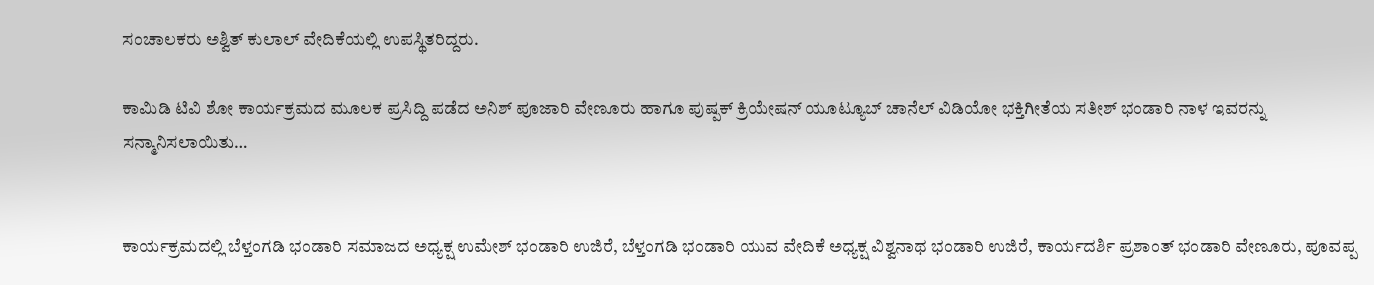ಸಂಚಾಲಕರು ಅಶ್ವಿತ್ ಕುಲಾಲ್ ವೇದಿಕೆಯಲ್ಲಿ ಉಪಸ್ಥಿತರಿದ್ದರು.

ಕಾಮಿಡಿ ಟಿವಿ ಶೋ ಕಾರ್ಯಕ್ರಮದ ಮೂಲಕ ಪ್ರಸಿದ್ದಿ ಪಡೆದ ಅನಿಶ್ ಪೂಜಾರಿ ವೇಣೂರು ಹಾಗೂ ಪುಷ್ಪಕ್ ಕ್ರಿಯೇಷನ್ ಯೂಟ್ಯೂಬ್ ಚಾನೆಲ್ ವಿಡಿಯೋ ಭಕ್ತಿಗೀತೆಯ ಸತೀಶ್ ಭಂಡಾರಿ ನಾಳ ಇವರನ್ನು ಸನ್ಮಾನಿಸಲಾಯಿತು…


ಕಾರ್ಯಕ್ರಮದಲ್ಲಿ ಬೆಳ್ತಂಗಡಿ ಭಂಡಾರಿ ಸಮಾಜದ ಅಧ್ಯಕ್ಷ ಉಮೇಶ್ ಭಂಡಾರಿ ಉಜಿರೆ, ಬೆಳ್ತಂಗಡಿ ಭಂಡಾರಿ ಯುವ ವೇದಿಕೆ ಅಧ್ಯಕ್ಷ ವಿಶ್ವನಾಥ ಭಂಡಾರಿ ಉಜಿರೆ, ಕಾರ್ಯದರ್ಶಿ ಪ್ರಶಾಂತ್ ಭಂಡಾರಿ ವೇಣೂರು, ಪೂವಪ್ಪ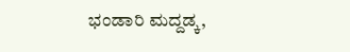ಭಂಡಾರಿ ಮದ್ದಡ್ಕ,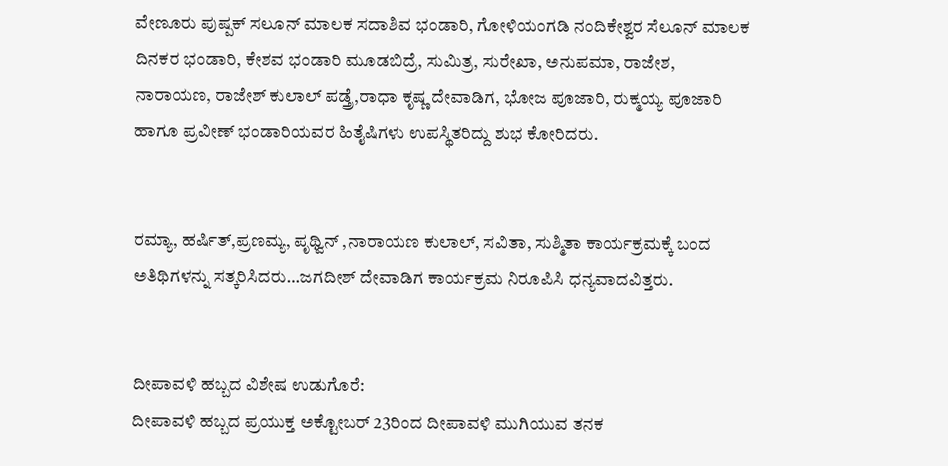ವೇಣೂರು ಪುಷ್ಪಕ್ ಸಲೂನ್ ಮಾಲಕ ಸದಾಶಿವ ಭಂಡಾರಿ, ಗೋಳಿಯಂಗಡಿ ನಂದಿಕೇಶ್ವರ ಸೆಲೂನ್ ಮಾಲಕ ದಿನಕರ ಭಂಡಾರಿ, ಕೇಶವ ಭಂಡಾರಿ ಮೂಡಬಿದ್ರೆ, ಸುಮಿತ್ರ, ಸುರೇಖಾ, ಅನುಪಮಾ, ರಾಜೇಶ, ನಾರಾಯಣ, ರಾಜೇಶ್ ಕುಲಾಲ್ ಪಡ್ತ್ರೆ,ರಾಧಾ ಕೃಷ್ಣ ದೇವಾಡಿಗ, ಭೋಜ ಪೂಜಾರಿ, ರುಕ್ಮಯ್ಯ ಪೂಜಾರಿ ಹಾಗೂ ಪ್ರವೀಣ್ ಭಂಡಾರಿಯವರ ಹಿತೈಷಿಗಳು ಉಪಸ್ಥಿತರಿದ್ದು ಶುಭ ಕೋರಿದರು.


ರಮ್ಯಾ, ಹರ್ಷಿತ್,ಪ್ರಣಮ್ಯ, ಪೃಥ್ವಿನ್ ,ನಾರಾಯಣ ಕುಲಾಲ್, ಸವಿತಾ, ಸುಶ್ಮಿತಾ ಕಾರ್ಯಕ್ರಮಕ್ಕೆ ಬಂದ ಅತಿಥಿಗಳನ್ನು ಸತ್ಕರಿಸಿದರು…ಜಗದೀಶ್ ದೇವಾಡಿಗ ಕಾರ್ಯಕ್ರಮ ನಿರೂಪಿಸಿ ಧನ್ಯವಾದವಿತ್ತರು.


ದೀಪಾವಳಿ ಹಬ್ಬದ ವಿಶೇಷ ಉಡುಗೊರೆ:
ದೀಪಾವಳಿ ಹಬ್ಬದ ಪ್ರಯುಕ್ತ ಅಕ್ಟೋಬರ್ 23ರಿಂದ ದೀಪಾವಳಿ ಮುಗಿಯುವ ತನಕ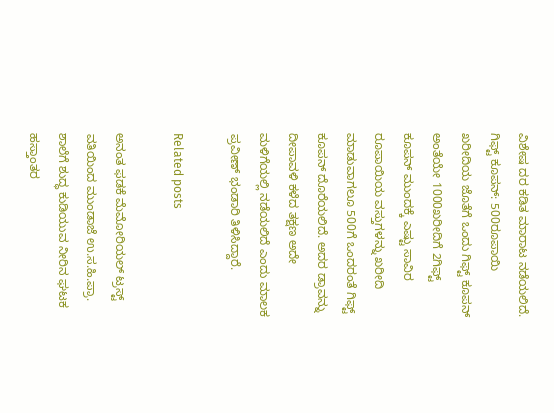ವಿಶೇಷ ದರ ಕಡಿತ ಮಾರಾಟ ನಡೆಯಲಿದೆ.
ಗಿಫ್ಟ್ ಕೂಪನ್: 500ರೂಪಾಯಿ ಖರೀದಿಯ ಜೊತೆಗೆ ಒಂದು ಗಿಫ್ಟ್ ಕೂಪನ್ ಅಂತೆಯೇ 1000ಖರೀದಿಗೆ 2ಗಿಫ್ಟ್ ಕೂಪನ್ ಮುಂದಕ್ಕೆ ಎಷ್ಟು ಸಾವಿರ ರೂಪಾಯಿಯ ವಸ್ತುಗಳನ್ನು ಖರೀದಿ ಮಾಡುವಾಗಲೂ 500ಗೆ ಒಂದರಂತೆ ಗಿಫ್ಟ್ ಕೂಪನ್ ದೊರೆಯಲಿದೆ. ಅದರ ಡ್ರಾವನ್ನು ದೀಪಾವಳಿ ಕಳೆದ ತಕ್ಷಣ ಅದೇ ಮಳಿಗೆಯಲ್ಲಿ ನಡೆಯಲಿದೆ ಎಂದು ಮಾಲಕ ಪ್ರವೀಣ್ ಭಂಡಾರಿ ತಿಳಿಸಿದ್ದಾರೆ.

Related posts

ಅನಂತ ಫಡಕೆ ಮೆಮೋರಿಯಲ್ ಟ್ರಸ್ಟ್ ವತಿಯಿಂದ ಮುಂಡಾಜೆ ಉ.ಸ.ಹಿ.ಪ್ರಾ. ಶಾಲೆಗೆ ಶುದ್ಧ ಕುಡಿಯುವ ನೀರಿನ ಘಟಕ ಹಸ್ತಾಂತರ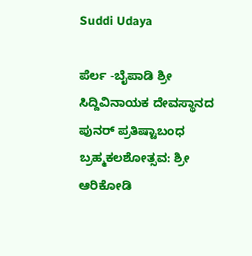Suddi Udaya

ಪೆರ್ಲ -ಬೈಪಾಡಿ ಶ್ರೀ ಸಿದ್ದಿವಿನಾಯಕ ದೇವಸ್ಥಾನದ ಪುನರ್ ಪ್ರತಿಷ್ಟಾಬಂಧ ಬ್ರಹ್ಮಕಲಶೋತ್ಸವ: ಶ್ರೀ ಆರಿಕೋಡಿ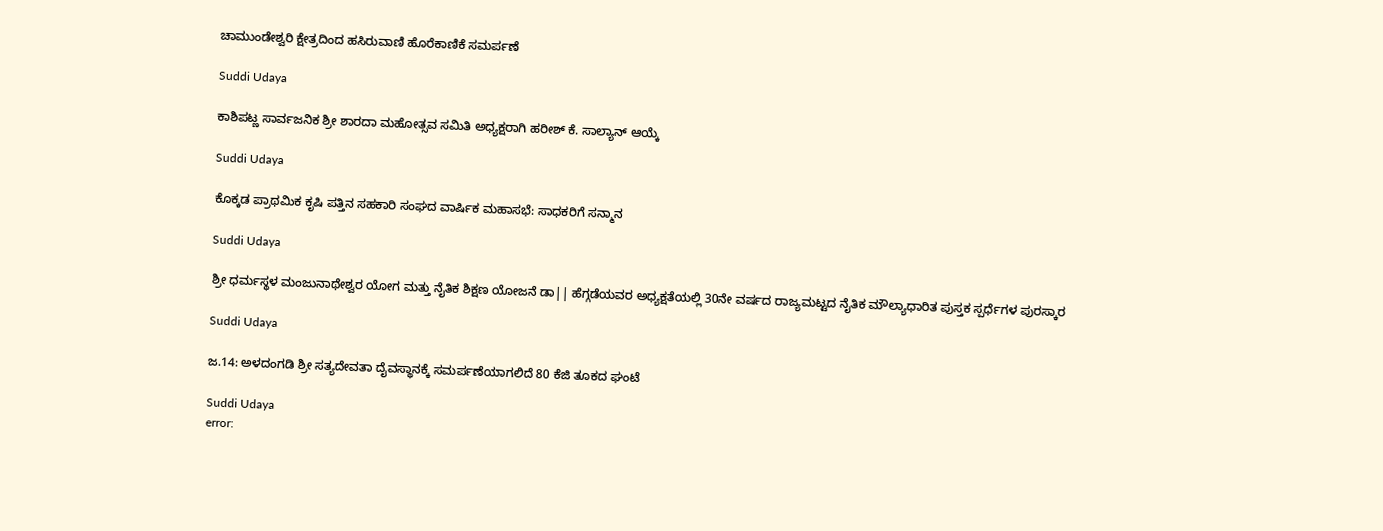ಚಾಮುಂಡೇಶ್ವರಿ ಕ್ಷೇತ್ರದಿಂದ ಹಸಿರುವಾಣಿ ಹೊರೆಕಾಣಿಕೆ ಸಮರ್ಪಣೆ

Suddi Udaya

ಕಾಶಿಪಟ್ಣ ಸಾರ್ವಜನಿಕ ಶ್ರೀ ಶಾರದಾ ಮಹೋತ್ಸವ ಸಮಿತಿ ಅಧ್ಯಕ್ಷರಾಗಿ ಹರೀಶ್ ಕೆ. ಸಾಲ್ಯಾನ್ ಆಯ್ಕೆ

Suddi Udaya

ಕೊಕ್ಕಡ ಪ್ರಾಥಮಿಕ ಕೃಷಿ ಪತ್ತಿನ ಸಹಕಾರಿ ಸಂಘದ ವಾರ್ಷಿಕ ಮಹಾಸಭೆ: ಸಾಧಕರಿಗೆ ಸನ್ಮಾನ

Suddi Udaya

ಶ್ರೀ ಧರ್ಮಸ್ಥಳ ಮಂಜುನಾಥೇಶ್ವರ ಯೋಗ ಮತ್ತು ನೈತಿಕ ಶಿಕ್ಷಣ ಯೋಜನೆ ಡಾ|| ಹೆಗ್ಗಡೆಯವರ ಅಧ್ಯಕ್ಷತೆಯಲ್ಲಿ 30ನೇ ವರ್ಷದ ರಾಜ್ಯಮಟ್ಟದ ನೈತಿಕ ಮೌಲ್ಯಾಧಾರಿತ ಪುಸ್ತಕ ಸ್ಪರ್ಧೆಗಳ ಪುರಸ್ಕಾರ

Suddi Udaya

ಜ.14: ಅಳದಂಗಡಿ ಶ್ರೀ ಸತ್ಯದೇವತಾ ದೈವಸ್ಥಾನಕ್ಕೆ ಸಮರ್ಪಣೆಯಾಗಲಿದೆ 80 ಕೆಜಿ ತೂಕದ ಘಂಟೆ

Suddi Udaya
error: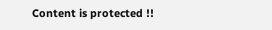Content is protected !!